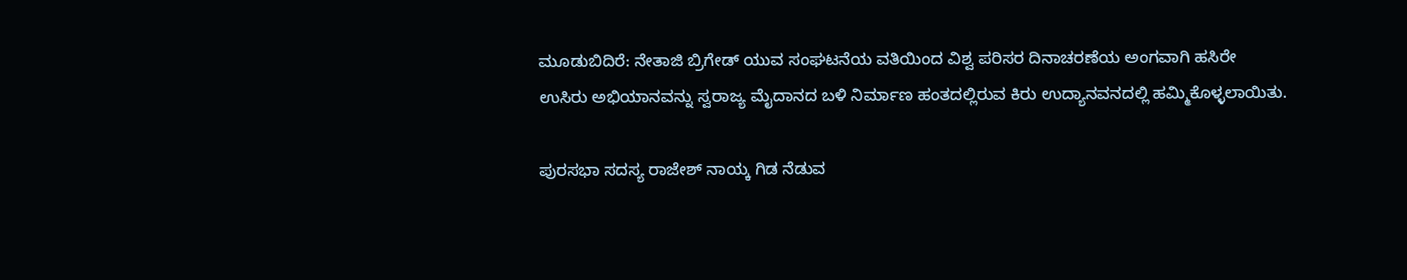ಮೂಡುಬಿದಿರೆ: ನೇತಾಜಿ ಬ್ರಿಗೇಡ್ ಯುವ ಸಂಘಟನೆಯ ವತಿಯಿಂದ ವಿಶ್ವ ಪರಿಸರ ದಿನಾಚರಣೆಯ ಅಂಗವಾಗಿ ಹಸಿರೇ ಉಸಿರು ಅಭಿಯಾನವನ್ನು ಸ್ವರಾಜ್ಯ ಮೈದಾನದ ಬಳಿ ನಿರ್ಮಾಣ ಹಂತದಲ್ಲಿರುವ ಕಿರು ಉದ್ಯಾನವನದಲ್ಲಿ ಹಮ್ಮಿಕೊಳ್ಳಲಾಯಿತು.

ಪುರಸಭಾ ಸದಸ್ಯ ರಾಜೇಶ್ ನಾಯ್ಕ ಗಿಡ ನೆಡುವ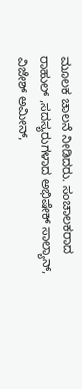ಮೂಲಕ ಚಾಲನೆ ನೀಡಿದರು. ಸಂಚಾಲಕರಾದ ರಾಹುಲ್ ,ಸದಸ್ಯರುಗಳಾದ ಅಭಿಷೇಕ್ ಸಾಲ್ಯಾನ್, ವಿಜೇಶ್ ಅಮೀನ್,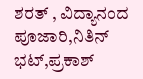ಶರತ್ , ವಿದ್ಯಾನಂದ ಪೂಜಾರಿ,ನಿತಿನ್ ಭಟ್,ಪ್ರಕಾಶ್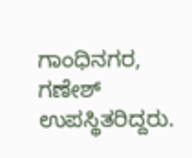ಗಾಂಧಿನಗರ, ಗಣೇಶ್ ಉಪಸ್ಥಿತರಿದ್ದರು.